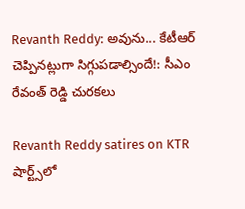Revanth Reddy: అవును... కేటీఆర్ చెప్పినట్లుగా సిగ్గుపడాల్సిందే!: సీఎం రేవంత్ రెడ్డి చురకలు

Revanth Reddy satires on KTR
షార్ట్స్‌లో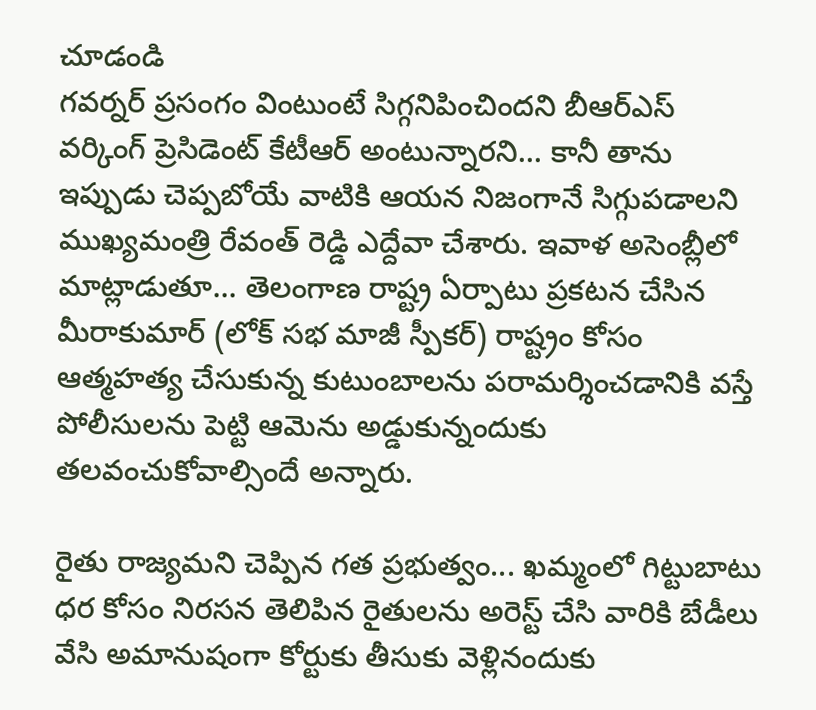చూడండి
గవర్నర్ ప్రసంగం వింటుంటే సిగ్గనిపించిందని బీఆర్ఎస్ వర్కింగ్ ప్రెసిడెంట్ కేటీఆర్ అంటున్నారని... కానీ తాను ఇప్పుడు చెప్పబోయే వాటికి ఆయన నిజంగానే సిగ్గుపడాలని ముఖ్యమంత్రి రేవంత్ రెడ్డి ఎద్దేవా చేశారు. ఇవాళ అసెంబ్లీలో మాట్లాడుతూ... తెలంగాణ రాష్ట్ర ఏర్పాటు ప్రకటన చేసిన మీరాకుమార్ (లోక్ సభ మాజీ స్పీకర్) రాష్ట్రం కోసం ఆత్మహత్య చేసుకున్న కుటుంబాలను పరామర్శించడానికి వస్తే పోలీసులను పెట్టి ఆమెను అడ్డుకున్నందుకు తలవంచుకోవాల్సిందే అన్నారు.

రైతు రాజ్యమని చెప్పిన గత ప్రభుత్వం... ఖమ్మంలో గిట్టుబాటు ధర కోసం నిరసన తెలిపిన రైతులను అరెస్ట్ చేసి వారికి బేడీలు వేసి అమానుషంగా కోర్టుకు తీసుకు వెళ్లినందుకు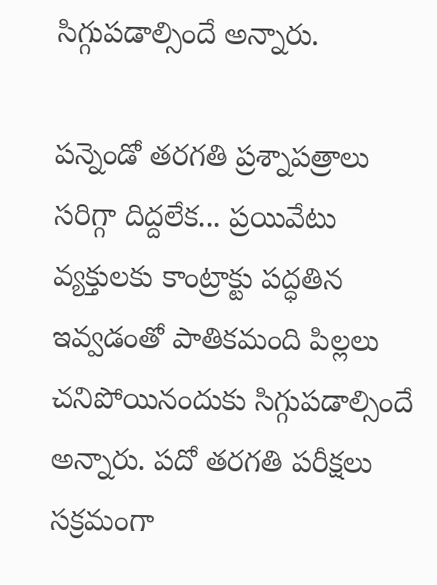సిగ్గుపడాల్సిందే అన్నారు.

పన్నెండో తరగతి ప్రశ్నాపత్రాలు సరిగ్గా దిద్దలేక... ప్రయివేటు వ్యక్తులకు కాంట్రాక్టు పద్ధతిన ఇవ్వడంతో పాతికమంది పిల్లలు చనిపోయినందుకు సిగ్గుపడాల్సిందే అన్నారు. పదో తరగతి పరీక్షలు సక్రమంగా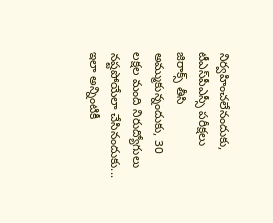నిర్వహించలేనందుకు, టీఎస్‌పీఎస్సీ పరీక్షలు జిరాక్స్ తీసి అమ్ముకున్నందుకు, 30 లక్షల మంది నిరుద్యోగులు నష్టపోయేలా చేసినందుకు... ఇలా అన్నింటికీ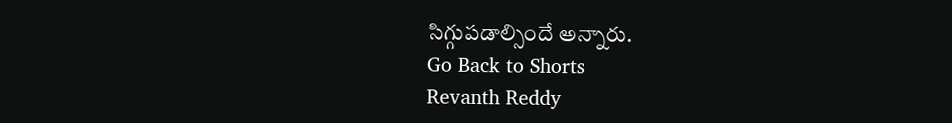సిగ్గుపడాల్సిందే అన్నారు.
Go Back to Shorts
Revanth Reddy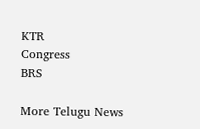KTR
Congress
BRS

More Telugu News